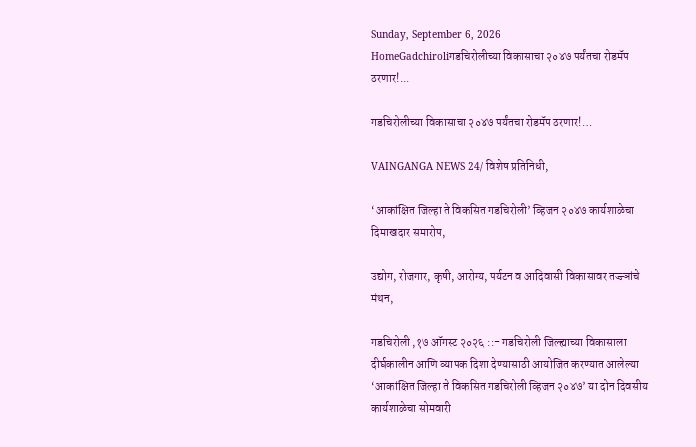Sunday, September 6, 2026
HomeGadchiroliगडचिरोलीच्या विकासाचा २०४७ पर्यंतचा रोडमॅप ठरणार!...

गडचिरोलीच्या विकासाचा २०४७ पर्यंतचा रोडमॅप ठरणार!…

VAINGANGA NEWS 24/ विशेष प्रतिनिधी,

‘आकांक्षित जिल्हा ते विकसित गडचिरोली’ व्हिजन २०४७ कार्यशाळेचा दिमाखदार समारोप,

उद्योग, रोजगार, कृषी, आरोग्य, पर्यटन व आदिवासी विकासावर तज्ज्ञांचे मंथन,

गडचिरोली ,१७ ऑगस्ट २०२६ ::- गडचिरोली जिल्ह्याच्या विकासाला दीर्घकालीन आणि व्यापक दिशा देण्यासाठी आयोजित करण्यात आलेल्या ‘आकांक्षित जिल्हा ते विकसित गडचिरोली व्हिजन २०४७’ या दोन दिवसीय कार्यशाळेचा सोमवारी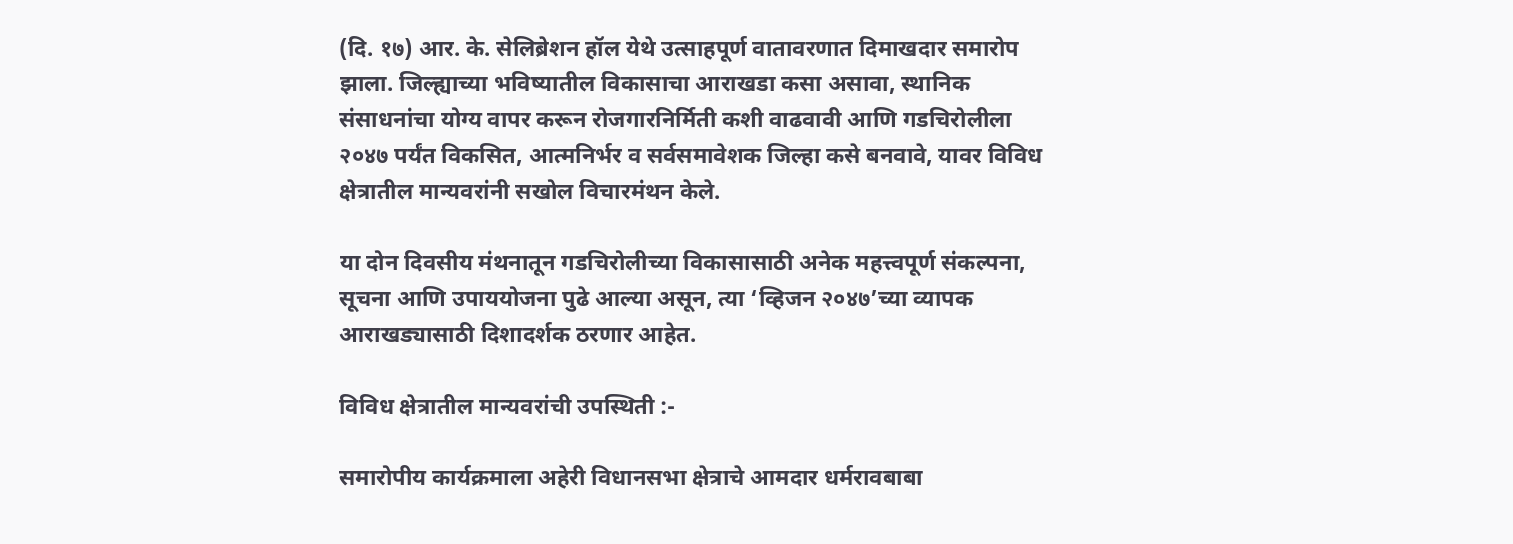(दि. १७) आर. के. सेलिब्रेशन हॉल येथे उत्साहपूर्ण वातावरणात दिमाखदार समारोप झाला. जिल्ह्याच्या भविष्यातील विकासाचा आराखडा कसा असावा, स्थानिक संसाधनांचा योग्य वापर करून रोजगारनिर्मिती कशी वाढवावी आणि गडचिरोलीला २०४७ पर्यंत विकसित, आत्मनिर्भर व सर्वसमावेशक जिल्हा कसे बनवावे, यावर विविध क्षेत्रातील मान्यवरांनी सखोल विचारमंथन केले.

या दोन दिवसीय मंथनातून गडचिरोलीच्या विकासासाठी अनेक महत्त्वपूर्ण संकल्पना, सूचना आणि उपाययोजना पुढे आल्या असून, त्या ‘व्हिजन २०४७’च्या व्यापक आराखड्यासाठी दिशादर्शक ठरणार आहेत.

विविध क्षेत्रातील मान्यवरांची उपस्थिती :-

समारोपीय कार्यक्रमाला अहेरी विधानसभा क्षेत्राचे आमदार धर्मरावबाबा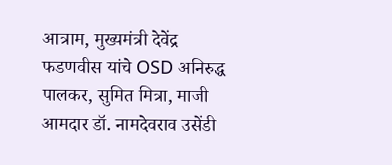आत्राम, मुख्यमंत्री देवेंद्र फडणवीस यांचे OSD अनिरुद्ध पालकर, सुमित मित्रा, माजी आमदार डॉ. नामदेवराव उसेंडी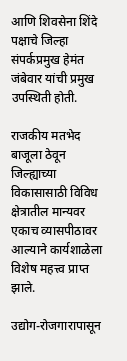आणि शिवसेना शिंदे पक्षाचे जिल्हा संपर्कप्रमुख हेमंत जंबेवार यांची प्रमुख उपस्थिती होती.

राजकीय मतभेद बाजूला ठेवून जिल्ह्याच्या विकासासाठी विविध क्षेत्रातील मान्यवर एकाच व्यासपीठावर आल्याने कार्यशाळेला विशेष महत्त्व प्राप्त झाले.

उद्योग-रोजगारापासून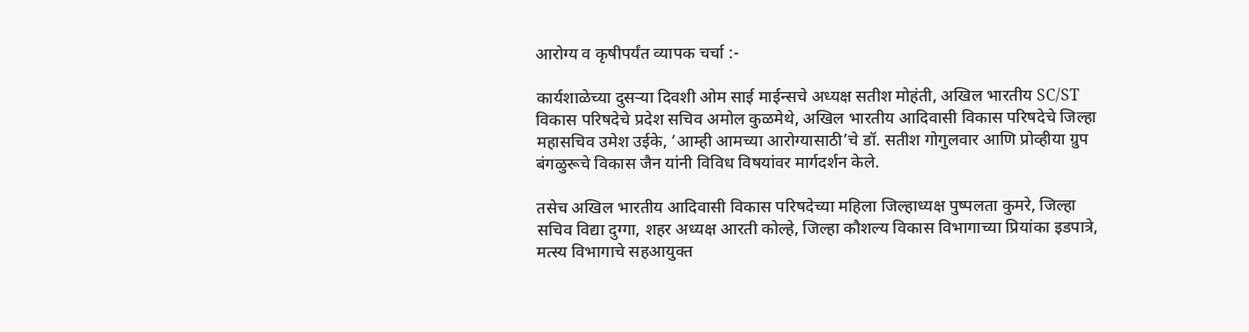आरोग्य व कृषीपर्यंत व्यापक चर्चा :-

कार्यशाळेच्या दुसऱ्या दिवशी ओम साई माईन्सचे अध्यक्ष सतीश मोहंती, अखिल भारतीय SC/ST विकास परिषदेचे प्रदेश सचिव अमोल कुळमेथे, अखिल भारतीय आदिवासी विकास परिषदेचे जिल्हा महासचिव उमेश उईके, ‘आम्ही आमच्या आरोग्यासाठी’चे डॉ. सतीश गोगुलवार आणि प्रोव्हीया ग्रुप बंगळुरूचे विकास जैन यांनी विविध विषयांवर मार्गदर्शन केले.

तसेच अखिल भारतीय आदिवासी विकास परिषदेच्या महिला जिल्हाध्यक्ष पुष्पलता कुमरे, जिल्हा सचिव विद्या दुग्गा, शहर अध्यक्ष आरती कोल्हे, जिल्हा कौशल्य विकास विभागाच्या प्रियांका इडपात्रे, मत्स्य विभागाचे सहआयुक्त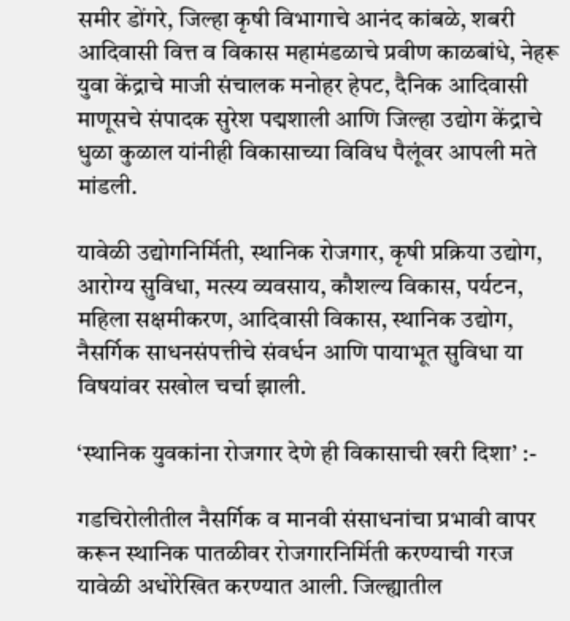समीर डोंगरे, जिल्हा कृषी विभागाचे आनंद कांबळे, शबरी आदिवासी वित्त व विकास महामंडळाचे प्रवीण काळबांधे, नेहरू युवा केंद्राचे माजी संचालक मनोहर हेपट, दैनिक आदिवासी माणूसचे संपादक सुरेश पद्मशाली आणि जिल्हा उद्योग केंद्राचे धुळा कुळाल यांनीही विकासाच्या विविध पैलूंवर आपली मते मांडली.

यावेळी उद्योगनिर्मिती, स्थानिक रोजगार, कृषी प्रक्रिया उद्योग, आरोग्य सुविधा, मत्स्य व्यवसाय, कौशल्य विकास, पर्यटन, महिला सक्षमीकरण, आदिवासी विकास, स्थानिक उद्योग, नैसर्गिक साधनसंपत्तीचे संवर्धन आणि पायाभूत सुविधा या विषयांवर सखोल चर्चा झाली.

‘स्थानिक युवकांना रोजगार देणे ही विकासाची खरी दिशा’ :-

गडचिरोलीतील नैसर्गिक व मानवी संसाधनांचा प्रभावी वापर करून स्थानिक पातळीवर रोजगारनिर्मिती करण्याची गरज यावेळी अधोरेखित करण्यात आली. जिल्ह्यातील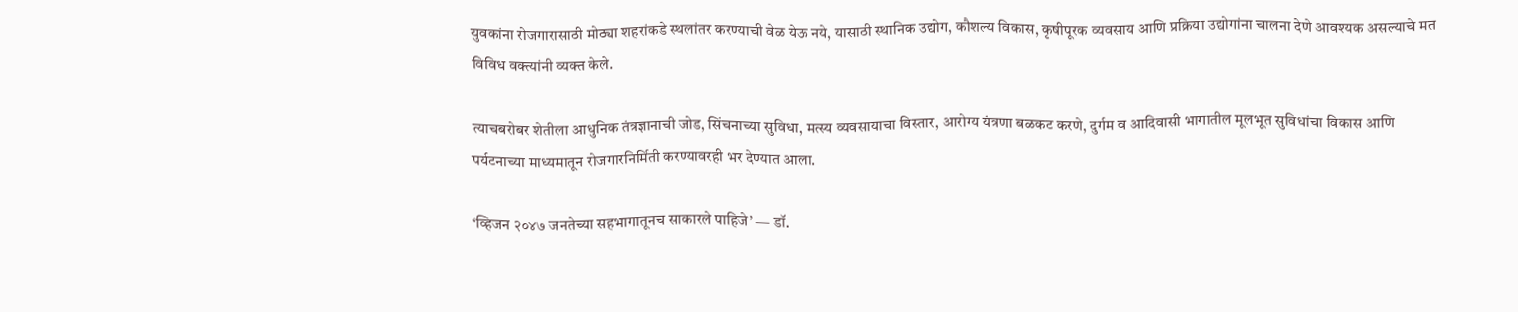युवकांना रोजगारासाठी मोठ्या शहरांकडे स्थलांतर करण्याची वेळ येऊ नये, यासाठी स्थानिक उद्योग, कौशल्य विकास, कृषीपूरक व्यवसाय आणि प्रक्रिया उद्योगांना चालना देणे आवश्यक असल्याचे मत विविध वक्त्यांनी व्यक्त केले.

त्याचबरोबर शेतीला आधुनिक तंत्रज्ञानाची जोड, सिंचनाच्या सुविधा, मत्स्य व्यवसायाचा विस्तार, आरोग्य यंत्रणा बळकट करणे, दुर्गम व आदिवासी भागातील मूलभूत सुविधांचा विकास आणि पर्यटनाच्या माध्यमातून रोजगारनिर्मिती करण्यावरही भर देण्यात आला.

‘व्हिजन २०४७ जनतेच्या सहभागातूनच साकारले पाहिजे’ — डॉ.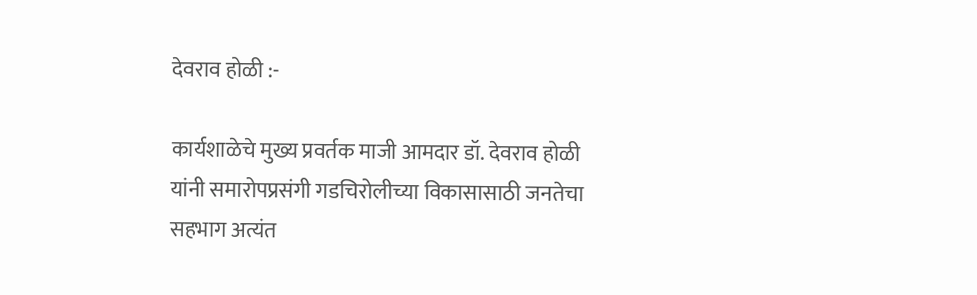देवराव होळी :-

कार्यशाळेचे मुख्य प्रवर्तक माजी आमदार डॉ. देवराव होळी यांनी समारोपप्रसंगी गडचिरोलीच्या विकासासाठी जनतेचा सहभाग अत्यंत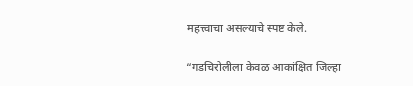महत्त्वाचा असल्याचे स्पष्ट केले.

“गडचिरोलीला केवळ आकांक्षित जिल्हा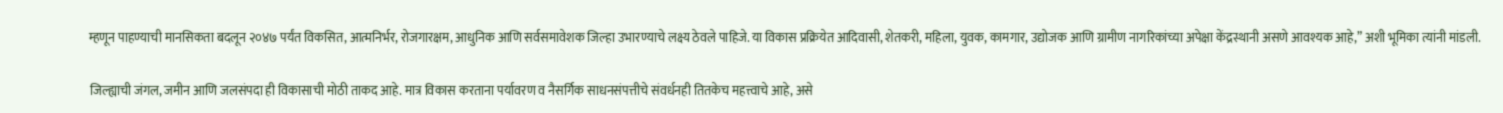म्हणून पाहण्याची मानसिकता बदलून २०४७ पर्यंत विकसित, आत्मनिर्भर, रोजगारक्षम, आधुनिक आणि सर्वसमावेशक जिल्हा उभारण्याचे लक्ष्य ठेवले पाहिजे. या विकास प्रक्रियेत आदिवासी, शेतकरी, महिला, युवक, कामगार, उद्योजक आणि ग्रामीण नागरिकांच्या अपेक्षा केंद्रस्थानी असणे आवश्यक आहे,” अशी भूमिका त्यांनी मांडली.

जिल्ह्याची जंगल, जमीन आणि जलसंपदा ही विकासाची मोठी ताकद आहे. मात्र विकास करताना पर्यावरण व नैसर्गिक साधनसंपत्तीचे संवर्धनही तितकेच महत्त्वाचे आहे, असे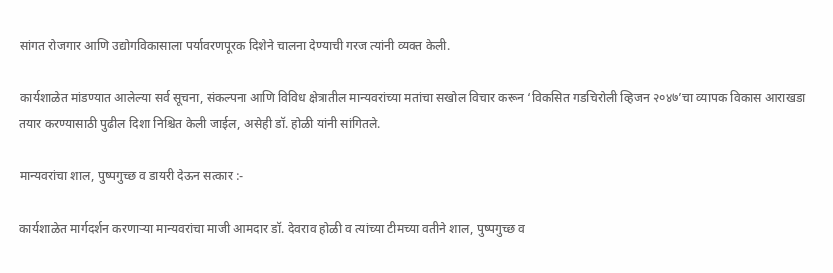सांगत रोजगार आणि उद्योगविकासाला पर्यावरणपूरक दिशेने चालना देण्याची गरज त्यांनी व्यक्त केली.

कार्यशाळेत मांडण्यात आलेल्या सर्व सूचना, संकल्पना आणि विविध क्षेत्रातील मान्यवरांच्या मतांचा सखोल विचार करून ‘विकसित गडचिरोली व्हिजन २०४७’चा व्यापक विकास आराखडा तयार करण्यासाठी पुढील दिशा निश्चित केली जाईल, असेही डॉ. होळी यांनी सांगितले.

मान्यवरांचा शाल, पुष्पगुच्छ व डायरी देऊन सत्कार :-

कार्यशाळेत मार्गदर्शन करणाऱ्या मान्यवरांचा माजी आमदार डॉ. देवराव होळी व त्यांच्या टीमच्या वतीने शाल, पुष्पगुच्छ व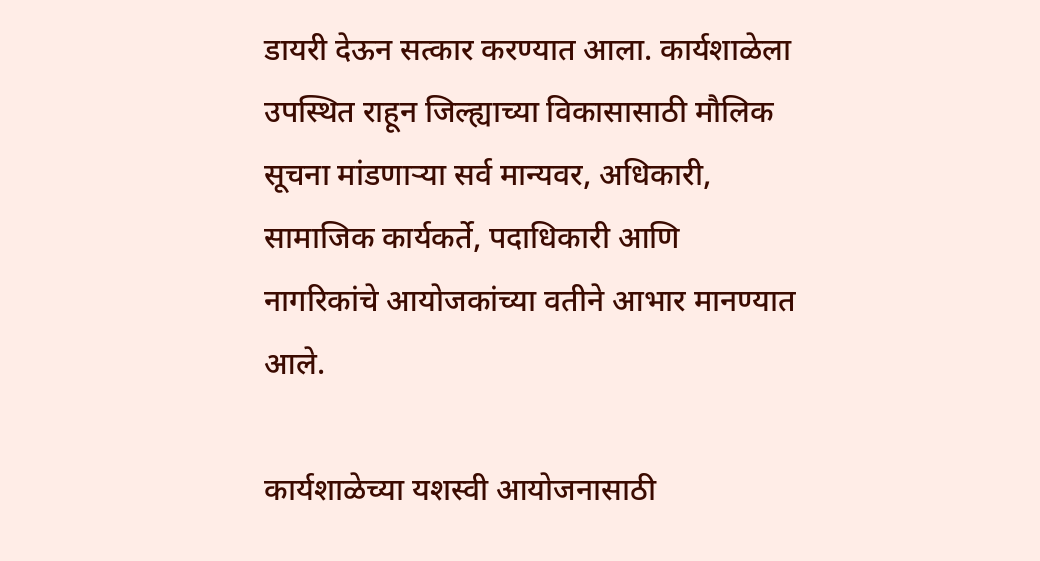डायरी देऊन सत्कार करण्यात आला. कार्यशाळेला उपस्थित राहून जिल्ह्याच्या विकासासाठी मौलिक सूचना मांडणाऱ्या सर्व मान्यवर, अधिकारी, सामाजिक कार्यकर्ते, पदाधिकारी आणि नागरिकांचे आयोजकांच्या वतीने आभार मानण्यात आले.

कार्यशाळेच्या यशस्वी आयोजनासाठी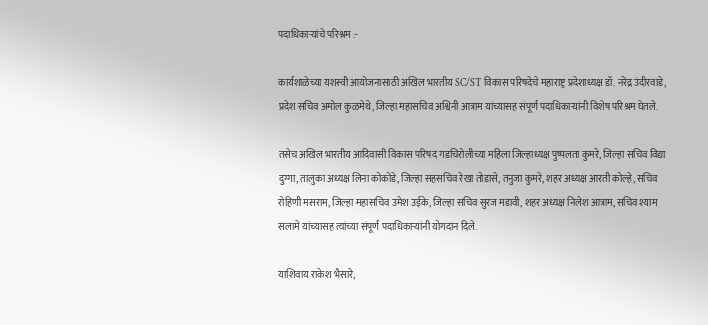पदाधिकाऱ्यांचे परिश्रम :-

कार्यशाळेच्या यशस्वी आयोजनासाठी अखिल भारतीय SC/ST विकास परिषदेचे महाराष्ट्र प्रदेशाध्यक्ष डॉ. नरेंद्र उंदीरवाडे, प्रदेश सचिव अमोल कुळमेथे, जिल्हा महासचिव अश्विनी आत्राम यांच्यासह संपूर्ण पदाधिकाऱ्यांनी विशेष परिश्रम घेतले.

तसेच अखिल भारतीय आदिवासी विकास परिषद गडचिरोलीच्या महिला जिल्हाध्यक्ष पुष्पलता कुमरे, जिल्हा सचिव विद्या दुग्गा, तालुका अध्यक्ष लिना कोकोडे, जिल्हा सहसचिव रेखा तोडासे, तनुजा कुमरे, शहर अध्यक्ष आरती कोल्हे, सचिव रोहिणी मसराम, जिल्हा महासचिव उमेश उईके, जिल्हा सचिव सुरज मडावी, शहर अध्यक्ष निलेश आत्राम, सचिव श्याम सलामे यांच्यासह त्यांच्या संपूर्ण पदाधिकाऱ्यांनी योगदान दिले.

याशिवाय राकेश भैसारे,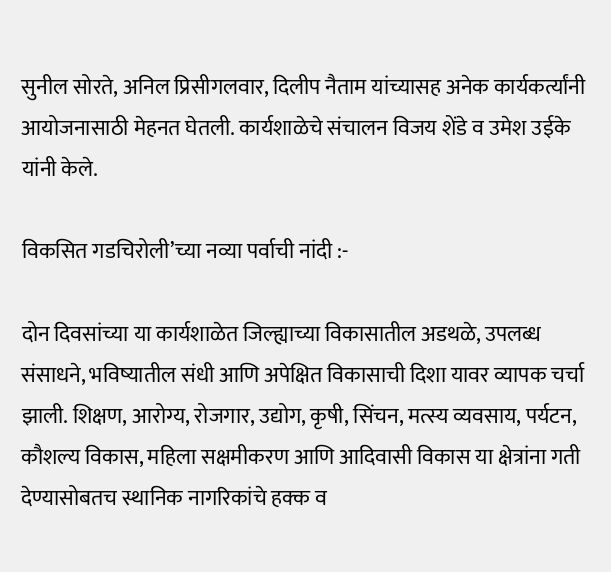सुनील सोरते, अनिल प्रिसीगलवार, दिलीप नैताम यांच्यासह अनेक कार्यकर्त्यांनी आयोजनासाठी मेहनत घेतली. कार्यशाळेचे संचालन विजय शेंडे व उमेश उईके यांनी केले.

विकसित गडचिरोली’च्या नव्या पर्वाची नांदी :-

दोन दिवसांच्या या कार्यशाळेत जिल्ह्याच्या विकासातील अडथळे, उपलब्ध संसाधने, भविष्यातील संधी आणि अपेक्षित विकासाची दिशा यावर व्यापक चर्चा झाली. शिक्षण, आरोग्य, रोजगार, उद्योग, कृषी, सिंचन, मत्स्य व्यवसाय, पर्यटन, कौशल्य विकास, महिला सक्षमीकरण आणि आदिवासी विकास या क्षेत्रांना गती देण्यासोबतच स्थानिक नागरिकांचे हक्क व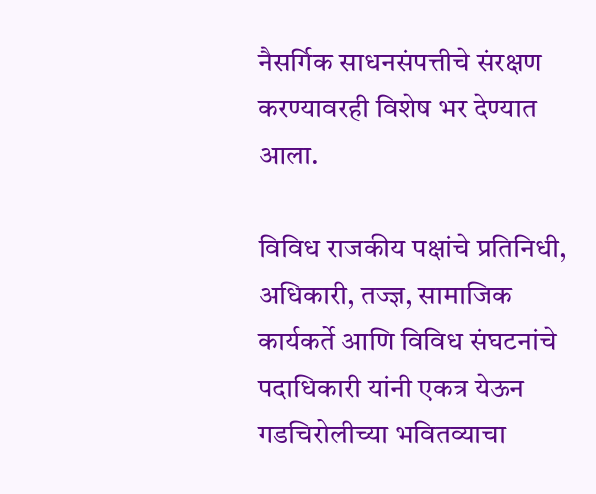नैसर्गिक साधनसंपत्तीचे संरक्षण करण्यावरही विशेष भर देण्यात आला.

विविध राजकीय पक्षांचे प्रतिनिधी, अधिकारी, तज्ज्ञ, सामाजिक कार्यकर्ते आणि विविध संघटनांचे पदाधिकारी यांनी एकत्र येऊन गडचिरोलीच्या भवितव्याचा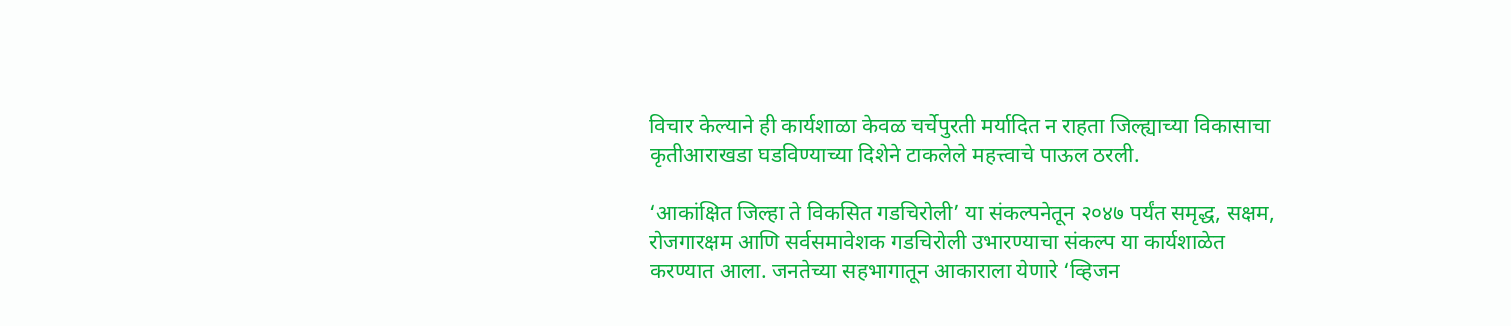विचार केल्याने ही कार्यशाळा केवळ चर्चेपुरती मर्यादित न राहता जिल्ह्याच्या विकासाचा कृतीआराखडा घडविण्याच्या दिशेने टाकलेले महत्त्वाचे पाऊल ठरली.

‘आकांक्षित जिल्हा ते विकसित गडचिरोली’ या संकल्पनेतून २०४७ पर्यंत समृद्ध, सक्षम, रोजगारक्षम आणि सर्वसमावेशक गडचिरोली उभारण्याचा संकल्प या कार्यशाळेत करण्यात आला. जनतेच्या सहभागातून आकाराला येणारे ‘व्हिजन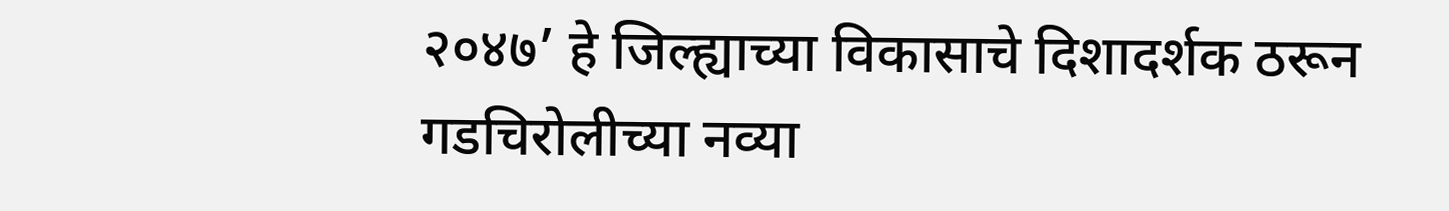२०४७’ हे जिल्ह्याच्या विकासाचे दिशादर्शक ठरून गडचिरोलीच्या नव्या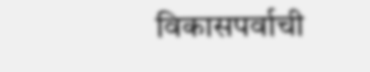विकासपर्वाची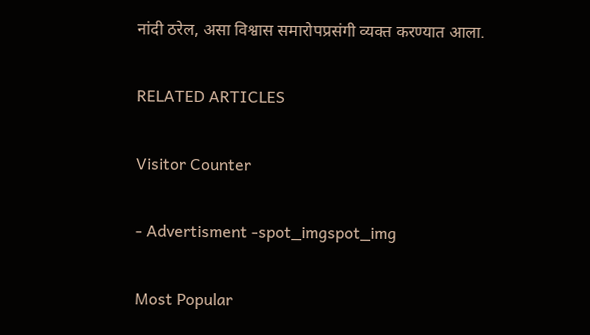नांदी ठरेल, असा विश्वास समारोपप्रसंगी व्यक्त करण्यात आला.

RELATED ARTICLES

Visitor Counter

- Advertisment -spot_imgspot_img

Most Popular